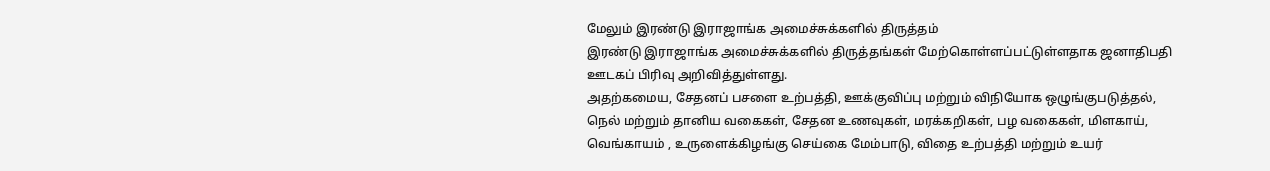மேலும் இரண்டு இராஜாங்க அமைச்சுக்களில் திருத்தம்
இரண்டு இராஜாங்க அமைச்சுக்களில் திருத்தங்கள் மேற்கொள்ளப்பட்டுள்ளதாக ஜனாதிபதி ஊடகப் பிரிவு அறிவித்துள்ளது.
அதற்கமைய, சேதனப் பசளை உற்பத்தி, ஊக்குவிப்பு மற்றும் விநியோக ஒழுங்குபடுத்தல், நெல் மற்றும் தானிய வகைகள், சேதன உணவுகள், மரக்கறிகள், பழ வகைகள், மிளகாய், வெங்காயம் , உருளைக்கிழங்கு செய்கை மேம்பாடு, விதை உற்பத்தி மற்றும் உயர்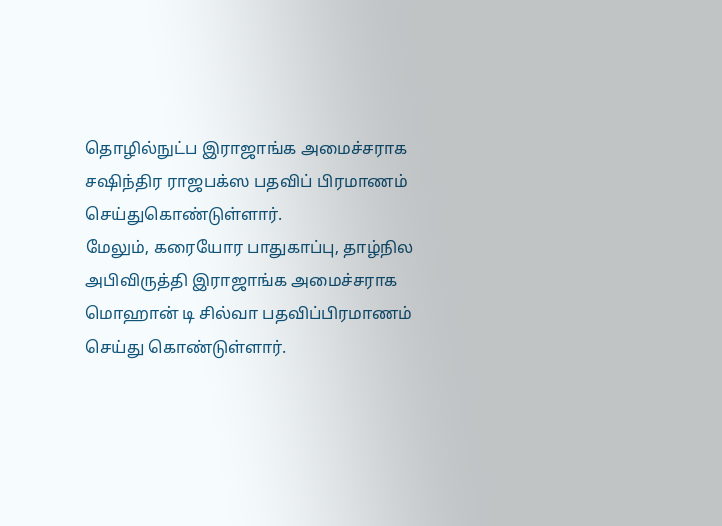தொழில்நுட்ப இராஜாங்க அமைச்சராக சஷிந்திர ராஜபக்ஸ பதவிப் பிரமாணம் செய்துகொண்டுள்ளார்.
மேலும், கரையோர பாதுகாப்பு, தாழ்நில அபிவிருத்தி இராஜாங்க அமைச்சராக மொஹான் டி சில்வா பதவிப்பிரமாணம் செய்து கொண்டுள்ளார்.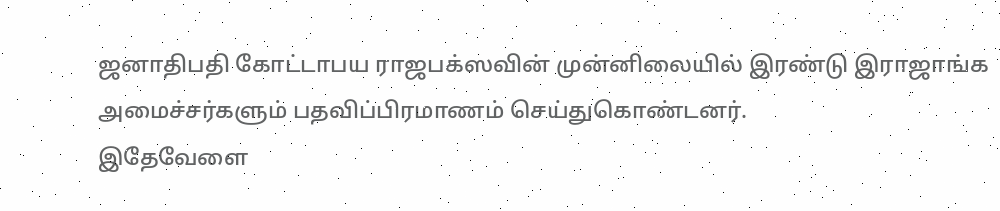ஜனாதிபதி கோட்டாபய ராஜபக்ஸவின் முன்னிலையில் இரண்டு இராஜாங்க அமைச்சர்களும் பதவிப்பிரமாணம் செய்துகொண்டனர்.
இதேவேளை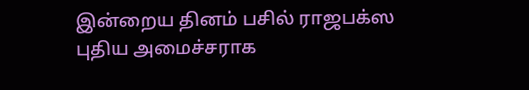இன்றைய தினம் பசில் ராஜபக்ஸ புதிய அமைச்சராக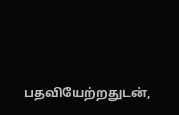பதவியேற்றதுடன்,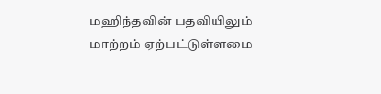மஹிந்தவின் பதவியிலும் மாற்றம் ஏற்பட்டுள்ளமை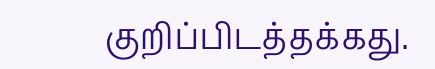குறிப்பிடத்தக்கது.